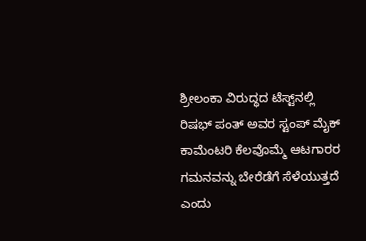ಶ್ರೀಲಂಕಾ ವಿರುದ್ಧದ ಟೆಸ್ಟ್‌ನಲ್ಲಿ ರಿಷಭ್ ಪಂತ್ ಅವರ ಸ್ಟಂಪ್ ಮೈಕ್ ಕಾಮೆಂಟರಿ ಕೆಲವೊಮ್ಮೆ ಆಟಗಾರರ ಗಮನವನ್ನು ಬೇರೆಡೆಗೆ ಸೆಳೆಯುತ್ತದೆ ಎಂದು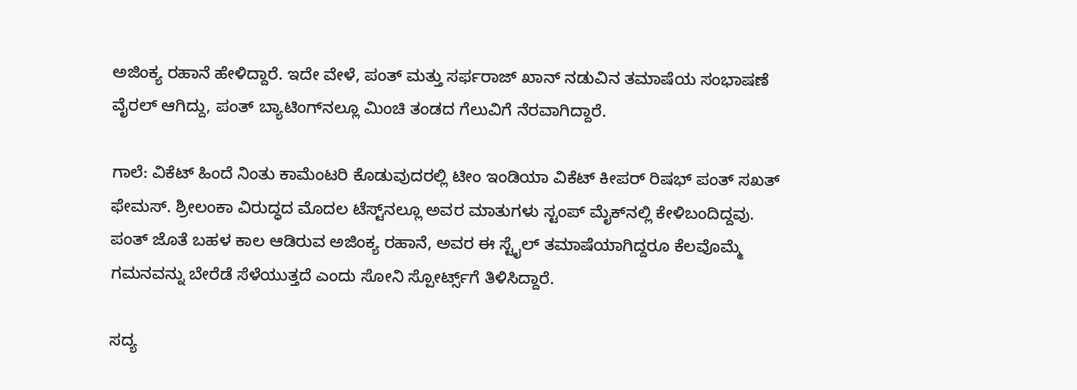ಅಜಿಂಕ್ಯ ರಹಾನೆ ಹೇಳಿದ್ದಾರೆ. ಇದೇ ವೇಳೆ, ಪಂತ್ ಮತ್ತು ಸರ್ಫರಾಜ್ ಖಾನ್ ನಡುವಿನ ತಮಾಷೆಯ ಸಂಭಾಷಣೆ ವೈರಲ್ ಆಗಿದ್ದು, ಪಂತ್ ಬ್ಯಾಟಿಂಗ್‌ನಲ್ಲೂ ಮಿಂಚಿ ತಂಡದ ಗೆಲುವಿಗೆ ನೆರವಾಗಿದ್ದಾರೆ.

ಗಾಲೆ: ವಿಕೆಟ್ ಹಿಂದೆ ನಿಂತು ಕಾಮೆಂಟರಿ ಕೊಡುವುದರಲ್ಲಿ ಟೀಂ ಇಂಡಿಯಾ ವಿಕೆಟ್ ಕೀಪರ್ ರಿಷಭ್ ಪಂತ್ ಸಖತ್ ಫೇಮಸ್. ಶ್ರೀಲಂಕಾ ವಿರುದ್ಧದ ಮೊದಲ ಟೆಸ್ಟ್‌ನಲ್ಲೂ ಅವರ ಮಾತುಗಳು ಸ್ಟಂಪ್ ಮೈಕ್‌ನಲ್ಲಿ ಕೇಳಿಬಂದಿದ್ದವು. ಪಂತ್ ಜೊತೆ ಬಹಳ ಕಾಲ ಆಡಿರುವ ಅಜಿಂಕ್ಯ ರಹಾನೆ, ಅವರ ಈ ಸ್ಟೈಲ್ ತಮಾಷೆಯಾಗಿದ್ದರೂ ಕೆಲವೊಮ್ಮೆ ಗಮನವನ್ನು ಬೇರೆಡೆ ಸೆಳೆಯುತ್ತದೆ ಎಂದು ಸೋನಿ ಸ್ಪೋರ್ಟ್ಸ್‌ಗೆ ತಿಳಿಸಿದ್ದಾರೆ.

ಸದ್ಯ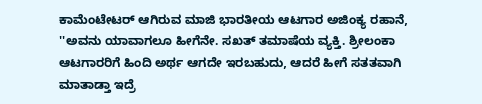ಕಾಮೆಂಟೇಟರ್ ಆಗಿರುವ ಮಾಜಿ ಭಾರತೀಯ ಆಟಗಾರ ಅಜಿಂಕ್ಯ ರಹಾನೆ, ''ಅವನು ಯಾವಾಗಲೂ ಹೀಗೆನೇ. ಸಖತ್ ತಮಾಷೆಯ ವ್ಯಕ್ತಿ. ಶ್ರೀಲಂಕಾ ಆಟಗಾರರಿಗೆ ಹಿಂದಿ ಅರ್ಥ ಆಗದೇ ಇರಬಹುದು, ಆದರೆ ಹೀಗೆ ಸತತವಾಗಿ ಮಾತಾಡ್ತಾ ಇದ್ರೆ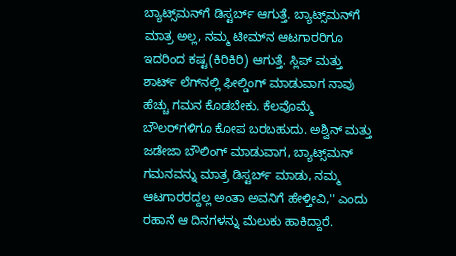ಬ್ಯಾಟ್ಸ್‌ಮನ್‌ಗೆ ಡಿಸ್ಟರ್ಬ್ ಆಗುತ್ತೆ. ಬ್ಯಾಟ್ಸ್‌ಮನ್‌ಗೆ ಮಾತ್ರ ಅಲ್ಲ, ನಮ್ಮ ಟೀಮ್‌ನ ಆಟಗಾರರಿಗೂ ಇದರಿಂದ ಕಷ್ಟ(ಕಿರಿಕಿರಿ) ಆಗುತ್ತೆ. ಸ್ಲಿಪ್ ಮತ್ತು ಶಾರ್ಟ್ ಲೆಗ್‌ನಲ್ಲಿ ಫೀಲ್ಡಿಂಗ್ ಮಾಡುವಾಗ ನಾವು ಹೆಚ್ಚು ಗಮನ ಕೊಡಬೇಕು. ಕೆಲವೊಮ್ಮೆ ಬೌಲರ್‌ಗಳಿಗೂ ಕೋಪ ಬರಬಹುದು. ಅಶ್ವಿನ್ ಮತ್ತು ಜಡೇಜಾ ಬೌಲಿಂಗ್ ಮಾಡುವಾಗ, ಬ್ಯಾಟ್ಸ್‌ಮನ್‌ ಗಮನವನ್ನು ಮಾತ್ರ ಡಿಸ್ಟರ್ಬ್ ಮಾಡು, ನಮ್ಮ ಆಟಗಾರರದ್ದಲ್ಲ ಅಂತಾ ಅವನಿಗೆ ಹೇಳ್ತೀವಿ,'' ಎಂದು ರಹಾನೆ ಆ ದಿನಗಳನ್ನು ಮೆಲುಕು ಹಾಕಿದ್ದಾರೆ.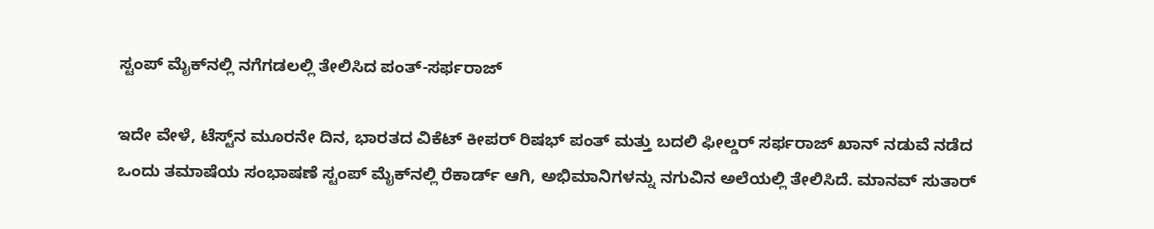ಸ್ಟಂಪ್ ಮೈಕ್‌ನಲ್ಲಿ ನಗೆಗಡಲಲ್ಲಿ ತೇಲಿಸಿದ ಪಂತ್-ಸರ್ಫರಾಜ್

ಇದೇ ವೇಳೆ, ಟೆಸ್ಟ್‌ನ ಮೂರನೇ ದಿನ, ಭಾರತದ ವಿಕೆಟ್ ಕೀಪರ್ ರಿಷಭ್ ಪಂತ್ ಮತ್ತು ಬದಲಿ ಫೀಲ್ಡರ್ ಸರ್ಫರಾಜ್ ಖಾನ್ ನಡುವೆ ನಡೆದ ಒಂದು ತಮಾಷೆಯ ಸಂಭಾಷಣೆ ಸ್ಟಂಪ್ ಮೈಕ್‌ನಲ್ಲಿ ರೆಕಾರ್ಡ್ ಆಗಿ, ಅಭಿಮಾನಿಗಳನ್ನು ನಗುವಿನ ಅಲೆಯಲ್ಲಿ ತೇಲಿಸಿದೆ. ಮಾನವ್ ಸುತಾರ್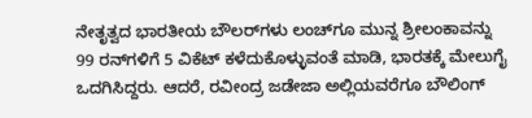ನೇತೃತ್ವದ ಭಾರತೀಯ ಬೌಲರ್‌ಗಳು ಲಂಚ್‌ಗೂ ಮುನ್ನ ಶ್ರೀಲಂಕಾವನ್ನು 99 ರನ್‌ಗಳಿಗೆ 5 ವಿಕೆಟ್ ಕಳೆದುಕೊಳ್ಳುವಂತೆ ಮಾಡಿ, ಭಾರತಕ್ಕೆ ಮೇಲುಗೈ ಒದಗಿಸಿದ್ದರು. ಆದರೆ, ರವೀಂದ್ರ ಜಡೇಜಾ ಅಲ್ಲಿಯವರೆಗೂ ಬೌಲಿಂಗ್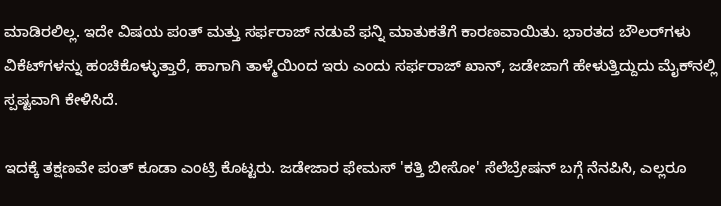ಮಾಡಿರಲಿಲ್ಲ. ಇದೇ ವಿಷಯ ಪಂತ್ ಮತ್ತು ಸರ್ಫರಾಜ್ ನಡುವೆ ಫನ್ನಿ ಮಾತುಕತೆಗೆ ಕಾರಣವಾಯಿತು. ಭಾರತದ ಬೌಲರ್‌ಗಳು ವಿಕೆಟ್‌ಗಳನ್ನು ಹಂಚಿಕೊಳ್ಳುತ್ತಾರೆ, ಹಾಗಾಗಿ ತಾಳ್ಮೆಯಿಂದ ಇರು ಎಂದು ಸರ್ಫರಾಜ್ ಖಾನ್, ಜಡೇಜಾಗೆ ಹೇಳುತ್ತಿದ್ದುದು ಮೈಕ್‌ನಲ್ಲಿ ಸ್ಪಷ್ಟವಾಗಿ ಕೇಳಿಸಿದೆ.

ಇದಕ್ಕೆ ತಕ್ಷಣವೇ ಪಂತ್ ಕೂಡಾ ಎಂಟ್ರಿ ಕೊಟ್ಟರು. ಜಡೇಜಾರ ಫೇಮಸ್ 'ಕತ್ತಿ ಬೀಸೋ' ಸೆಲೆಬ್ರೇಷನ್ ಬಗ್ಗೆ ನೆನಪಿಸಿ, ಎಲ್ಲರೂ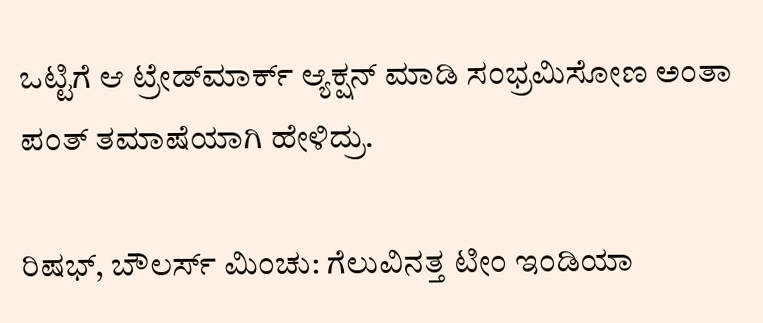ಒಟ್ಟಿಗೆ ಆ ಟ್ರೇಡ್‌ಮಾರ್ಕ್ ಆ್ಯಕ್ಷನ್ ಮಾಡಿ ಸಂಭ್ರಮಿಸೋಣ ಅಂತಾ ಪಂತ್ ತಮಾಷೆಯಾಗಿ ಹೇಳಿದ್ರು.

ರಿಷಭ್‌, ಬೌಲರ್ಸ್‌ ಮಿಂಚು: ಗೆಲುವಿನತ್ತ ಟೀಂ ಇಂಡಿಯಾ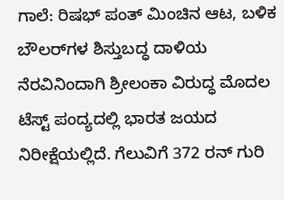ಗಾಲೆ: ರಿಷಭ್‌ ಪಂತ್‌ ಮಿಂಚಿನ ಆಟ, ಬಳಿಕ ಬೌಲರ್‌ಗಳ ಶಿಸ್ತುಬದ್ಧ ದಾಳಿಯ ನೆರವಿನಿಂದಾಗಿ ಶ್ರೀಲಂಕಾ ವಿರುದ್ಧ ಮೊದಲ ಟೆಸ್ಟ್ ಪಂದ್ಯದಲ್ಲಿ ಭಾರತ ಜಯದ ನಿರೀಕ್ಷೆಯಲ್ಲಿದೆ. ಗೆಲುವಿಗೆ 372 ರನ್‌ ಗುರಿ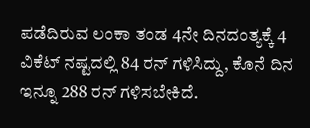ಪಡೆದಿರುವ ಲಂಕಾ ತಂಡ 4ನೇ ದಿನದಂತ್ಯಕ್ಕೆ 4 ವಿಕೆಟ್ ನಷ್ಟದಲ್ಲಿ 84 ರನ್‌ ಗಳಿಸಿದ್ದು, ಕೊನೆ ದಿನ ಇನ್ನೂ 288 ರನ್‌ ಗಳಿಸಬೇಕಿದೆ.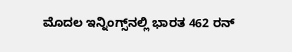ಮೊದಲ ಇನ್ನಿಂಗ್ಸ್‌ನಲ್ಲಿ ಭಾರತ 462 ರನ್‌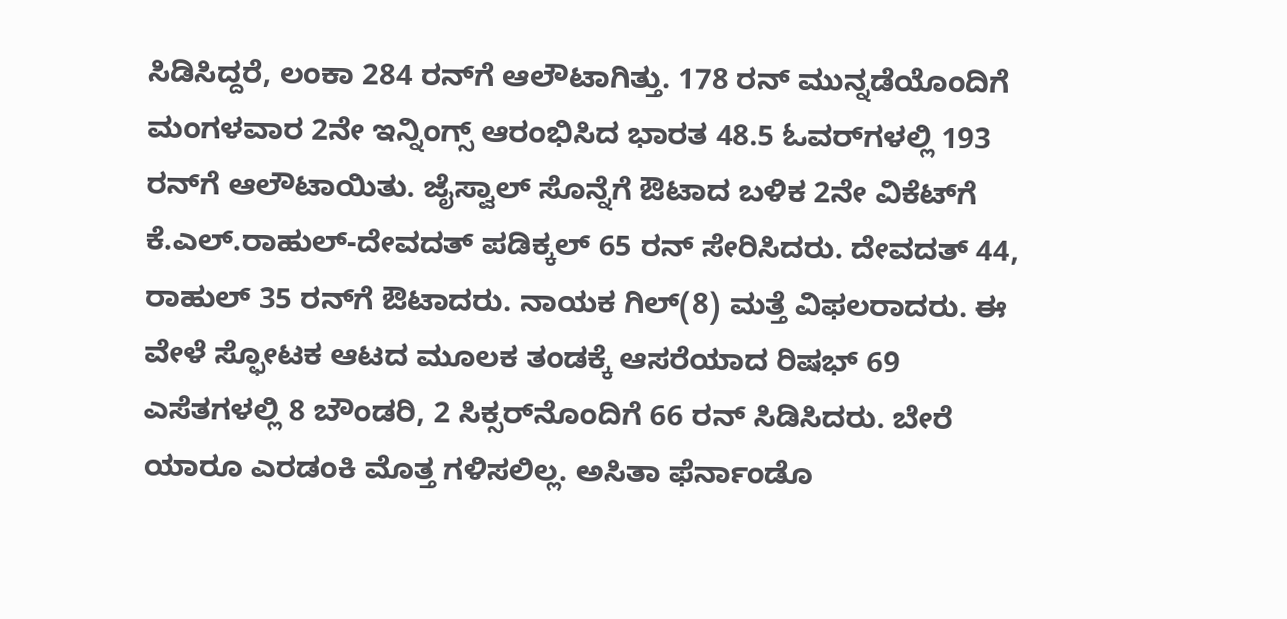ಸಿಡಿಸಿದ್ದರೆ, ಲಂಕಾ 284 ರನ್‌ಗೆ ಆಲೌಟಾಗಿತ್ತು. 178 ರನ್‌ ಮುನ್ನಡೆಯೊಂದಿಗೆ ಮಂಗಳವಾರ 2ನೇ ಇನ್ನಿಂಗ್ಸ್‌ ಆರಂಭಿಸಿದ ಭಾರತ 48.5 ಓವರ್‌ಗಳಲ್ಲಿ 193 ರನ್‌ಗೆ ಆಲೌಟಾಯಿತು. ಜೈಸ್ವಾಲ್‌ ಸೊನ್ನೆಗೆ ಔಟಾದ ಬಳಿಕ 2ನೇ ವಿಕೆಟ್‌ಗೆ ಕೆ.ಎಲ್.ರಾಹುಲ್‌-ದೇವದತ್‌ ಪಡಿಕ್ಕಲ್‌ 65 ರನ್‌ ಸೇರಿಸಿದರು. ದೇವದತ್‌ 44, ರಾಹುಲ್‌ 35 ರನ್‌ಗೆ ಔಟಾದರು. ನಾಯಕ ಗಿಲ್‌(8) ಮತ್ತೆ ವಿಫಲರಾದರು. ಈ ವೇಳೆ ಸ್ಫೋಟಕ ಆಟದ ಮೂಲಕ ತಂಡಕ್ಕೆ ಆಸರೆಯಾದ ರಿಷಭ್‌ 69 ಎಸೆತಗಳಲ್ಲಿ 8 ಬೌಂಡರಿ, 2 ಸಿಕ್ಸರ್‌ನೊಂದಿಗೆ 66 ರನ್ ಸಿಡಿಸಿದರು. ಬೇರೆ ಯಾರೂ ಎರಡಂಕಿ ಮೊತ್ತ ಗಳಿಸಲಿಲ್ಲ. ಅಸಿತಾ ಫೆರ್ನಾಂಡೊ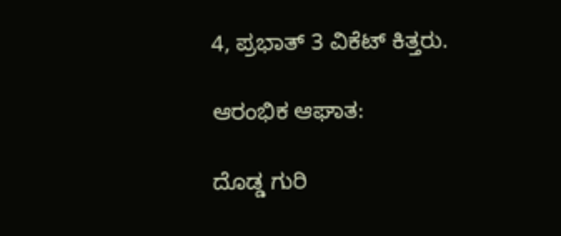4, ಪ್ರಭಾತ್‌ 3 ವಿಕೆಟ್‌ ಕಿತ್ತರು.

ಆರಂಭಿಕ ಆಘಾತ:

ದೊಡ್ಡ ಗುರಿ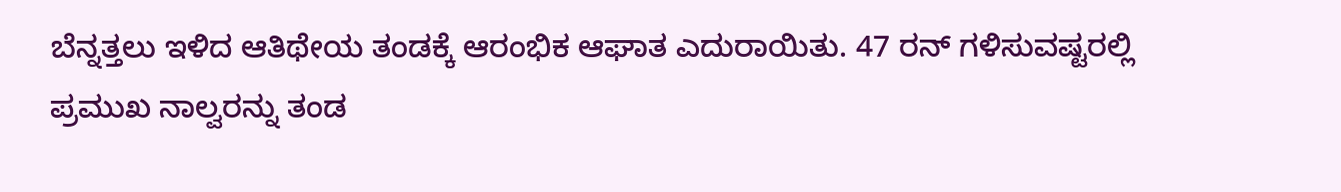ಬೆನ್ನತ್ತಲು ಇಳಿದ ಆತಿಥೇಯ ತಂಡಕ್ಕೆ ಆರಂಭಿಕ ಆಘಾತ ಎದುರಾಯಿತು. 47 ರನ್‌ ಗಳಿಸುವಷ್ಟರಲ್ಲಿ ಪ್ರಮುಖ ನಾಲ್ವರನ್ನು ತಂಡ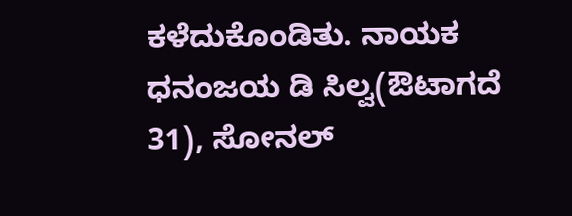ಕಳೆದುಕೊಂಡಿತು. ನಾಯಕ ಧನಂಜಯ ಡಿ ಸಿಲ್ವ(ಔಟಾಗದೆ 31), ಸೋನಲ್‌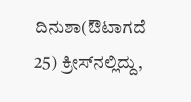ದಿನುಶಾ(ಔಟಾಗದೆ 25) ಕ್ರೀಸ್‌ನಲ್ಲಿದ್ದು,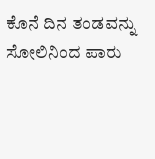ಕೊನೆ ದಿನ ತಂಡವನ್ನು ಸೋಲಿನಿಂದ ಪಾರು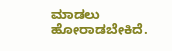ಮಾಡಲು ಹೋರಾಡಬೇಕಿದೆ.